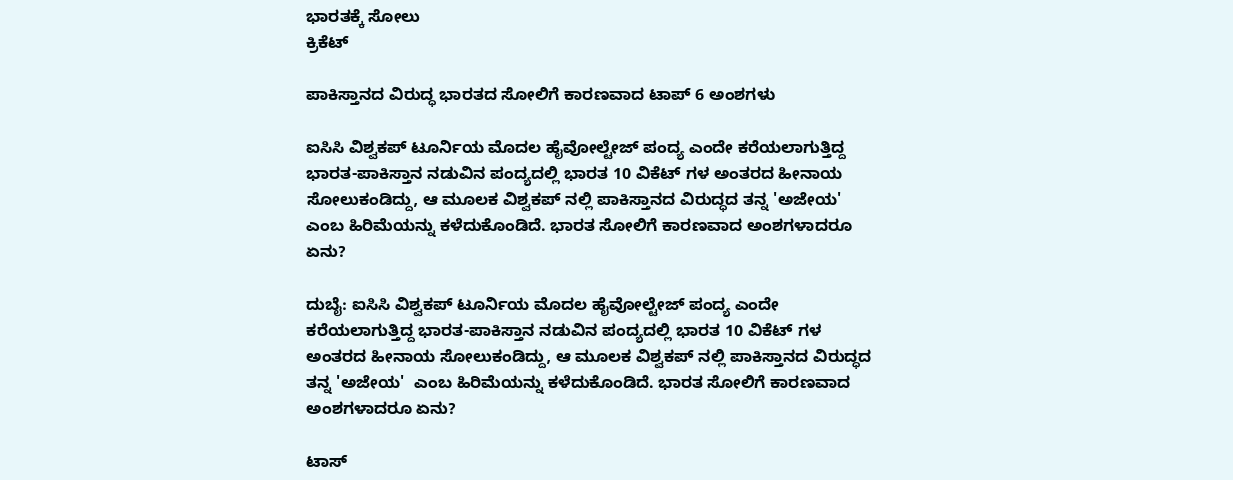ಭಾರತಕ್ಕೆ ಸೋಲು
ಕ್ರಿಕೆಟ್

ಪಾಕಿಸ್ತಾನದ ವಿರುದ್ಧ ಭಾರತದ ಸೋಲಿಗೆ ಕಾರಣವಾದ ಟಾಪ್ 6 ಅಂಶಗಳು

ಐಸಿಸಿ ವಿಶ್ವಕಪ್ ಟೂರ್ನಿಯ ಮೊದಲ ಹೈವೋಲ್ಟೇಜ್ ಪಂದ್ಯ ಎಂದೇ ಕರೆಯಲಾಗುತ್ತಿದ್ದ ಭಾರತ-ಪಾಕಿಸ್ತಾನ ನಡುವಿನ ಪಂದ್ಯದಲ್ಲಿ ಭಾರತ 10 ವಿಕೆಟ್ ಗಳ ಅಂತರದ ಹೀನಾಯ ಸೋಲುಕಂಡಿದ್ದು, ಆ ಮೂಲಕ ವಿಶ್ವಕಪ್ ನಲ್ಲಿ ಪಾಕಿಸ್ತಾನದ ವಿರುದ್ಧದ ತನ್ನ 'ಅಜೇಯ'  ಎಂಬ ಹಿರಿಮೆಯನ್ನು ಕಳೆದುಕೊಂಡಿದೆ. ಭಾರತ ಸೋಲಿಗೆ ಕಾರಣವಾದ ಅಂಶಗಳಾದರೂ ಏನು?

ದುಬೈ: ಐಸಿಸಿ ವಿಶ್ವಕಪ್ ಟೂರ್ನಿಯ ಮೊದಲ ಹೈವೋಲ್ಟೇಜ್ ಪಂದ್ಯ ಎಂದೇ ಕರೆಯಲಾಗುತ್ತಿದ್ದ ಭಾರತ-ಪಾಕಿಸ್ತಾನ ನಡುವಿನ ಪಂದ್ಯದಲ್ಲಿ ಭಾರತ 10 ವಿಕೆಟ್ ಗಳ ಅಂತರದ ಹೀನಾಯ ಸೋಲುಕಂಡಿದ್ದು, ಆ ಮೂಲಕ ವಿಶ್ವಕಪ್ ನಲ್ಲಿ ಪಾಕಿಸ್ತಾನದ ವಿರುದ್ಧದ ತನ್ನ 'ಅಜೇಯ'  ಎಂಬ ಹಿರಿಮೆಯನ್ನು ಕಳೆದುಕೊಂಡಿದೆ. ಭಾರತ ಸೋಲಿಗೆ ಕಾರಣವಾದ ಅಂಶಗಳಾದರೂ ಏನು?

ಟಾಸ್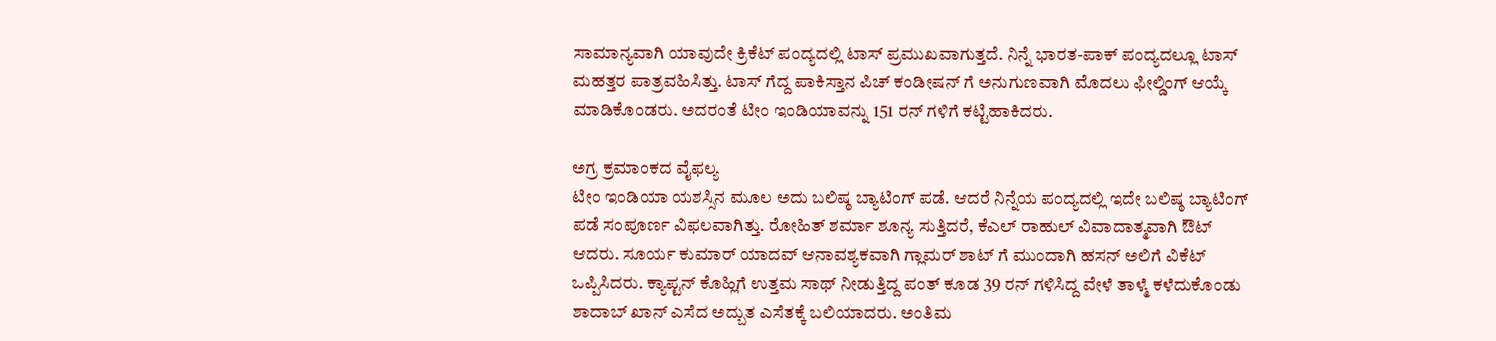ಸಾಮಾನ್ಯವಾಗಿ ಯಾವುದೇ ಕ್ರಿಕೆಟ್ ಪಂದ್ಯದಲ್ಲಿ ಟಾಸ್ ಪ್ರಮುಖವಾಗುತ್ತದೆ. ನಿನ್ನೆ ಭಾರತ-ಪಾಕ್ ಪಂದ್ಯದಲ್ಲೂ ಟಾಸ್ ಮಹತ್ತರ ಪಾತ್ರವಹಿಸಿತ್ತು. ಟಾಸ್ ಗೆದ್ದ ಪಾಕಿಸ್ತಾನ ಪಿಚ್ ಕಂಡೀಷನ್ ಗೆ ಅನುಗುಣವಾಗಿ ಮೊದಲು ಫೀಲ್ಡಿಂಗ್ ಆಯ್ಕೆ ಮಾಡಿಕೊಂಡರು. ಅದರಂತೆ ಟೀಂ ಇಂಡಿಯಾವನ್ನು 151 ರನ್ ಗಳಿಗೆ ಕಟ್ಟಿಹಾಕಿದರು.

ಅಗ್ರ ಕ್ರಮಾಂಕದ ವೈಫಲ್ಯ
ಟೀಂ ಇಂಡಿಯಾ ಯಶಸ್ಸಿನ ಮೂಲ ಅದು ಬಲಿಷ್ಠ ಬ್ಯಾಟಿಂಗ್ ಪಡೆ. ಆದರೆ ನಿನ್ನೆಯ ಪಂದ್ಯದಲ್ಲಿ ಇದೇ ಬಲಿಷ್ಠ ಬ್ಯಾಟಿಂಗ್ ಪಡೆ ಸಂಪೂರ್ಣ ವಿಫಲವಾಗಿತ್ತು. ರೋಹಿತ್ ಶರ್ಮಾ ಶೂನ್ಯ ಸುತ್ತಿದರೆ, ಕೆಎಲ್ ರಾಹುಲ್ ವಿವಾದಾತ್ಮವಾಗಿ ಔಟ್ ಆದರು. ಸೂರ್ಯ ಕುಮಾರ್ ಯಾದವ್ ಆನಾವಶ್ಯಕವಾಗಿ ಗ್ಲಾಮರ್ ಶಾಟ್ ಗೆ ಮುಂದಾಗಿ ಹಸನ್ ಅಲಿಗೆ ವಿಕೆಟ್ ಒಪ್ಪಿಸಿದರು. ಕ್ಯಾಪ್ಟನ್ ಕೊಹ್ಲಿಗೆ ಉತ್ತಮ ಸಾಥ್ ನೀಡುತ್ತಿದ್ದ ಪಂತ್ ಕೂಡ 39 ರನ್ ಗಳಿಸಿದ್ದ ವೇಳೆ ತಾಳ್ಮೆ ಕಳೆದುಕೊಂಡು ಶಾದಾಬ್ ಖಾನ್ ಎಸೆದ ಅದ್ಬುತ ಎಸೆತಕ್ಕೆ ಬಲಿಯಾದರು. ಅಂತಿಮ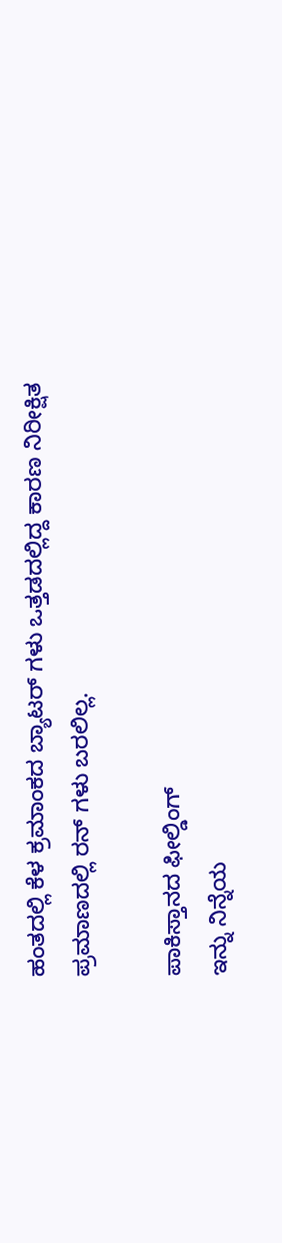ಹಂತದಲ್ಲಿ ಕೆಳ ಕ್ರಮಾಂಕದ ಬ್ಯಾಟರ್ ಗಳು ಒತ್ತಡದಲ್ಲಿದ್ದ ಕಾರಣ ನಿರೀಕ್ಷಿತ ಪ್ರಮಾಣದಲ್ಲಿ ರನ್ ಗಳು ಬರಲಿಲ್ಲ.

ಪಾಕಿಸ್ತಾನದ ಫೀಲ್ಡಿಂಗ್
ಇನ್ನು ನಿನ್ನೆಯ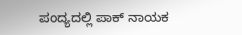ಪಂದ್ಯದಲ್ಲಿ ಪಾಕ್ ನಾಯಕ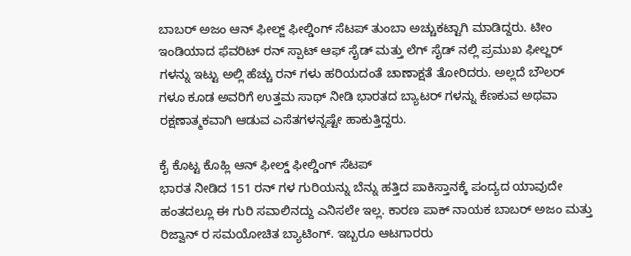ಬಾಬರ್ ಅಜಂ ಆನ್ ಫೀಲ್ಜ್ ಫೀಲ್ಡಿಂಗ್ ಸೆಟಪ್ ತುಂಬಾ ಅಚ್ಚುಕಟ್ಟಾಗಿ ಮಾಡಿದ್ದರು. ಟೀಂ ಇಂಡಿಯಾದ ಫೆವರಿಟ್ ರನ್ ಸ್ಪಾಟ್ ಆಫ್ ಸೈಡ್ ಮತ್ತು ಲೆಗ್ ಸೈಡ್ ನಲ್ಲಿ ಪ್ರಮುಖ ಫೀಲ್ಜರ್ ಗಳನ್ನು ಇಟ್ಟು ಅಲ್ಲಿ ಹೆಚ್ಚು ರನ್ ಗಳು ಹರಿಯದಂತೆ ಚಾಣಾಕ್ಷತೆ ತೋರಿದರು. ಅಲ್ಲದೆ ಬೌಲರ್ ಗಳೂ ಕೂಡ ಅವರಿಗೆ ಉತ್ತಮ ಸಾಥ್ ನೀಡಿ ಭಾರತದ ಬ್ಯಾಟರ್ ಗಳನ್ನು ಕೆಣಕುವ ಅಥವಾ ರಕ್ಷಣಾತ್ಮಕವಾಗಿ ಆಡುವ ಎಸೆತಗಳನ್ನಷ್ಟೇ ಹಾಕುತ್ತಿದ್ದರು.

ಕೈ ಕೊಟ್ಟ ಕೊಹ್ಲಿ ಆನ್ ಫೀಲ್ಡ್ ಫೀಲ್ಡಿಂಗ್ ಸೆಟಪ್
ಭಾರತ ನೀಡಿದ 151 ರನ್ ಗಳ ಗುರಿಯನ್ನು ಬೆನ್ನು ಹತ್ತಿದ ಪಾಕಿಸ್ತಾನಕ್ಕೆ ಪಂದ್ಯದ ಯಾವುದೇ ಹಂತದಲ್ಲೂ ಈ ಗುರಿ ಸವಾಲಿನದ್ದು ಎನಿಸಲೇ ಇಲ್ಲ. ಕಾರಣ ಪಾಕ್ ನಾಯಕ ಬಾಬರ್ ಅಜಂ ಮತ್ತು ರಿಜ್ವಾನ್ ರ ಸಮಯೋಚಿತ ಬ್ಯಾಟಿಂಗ್. ಇಬ್ಬರೂ ಆಟಗಾರರು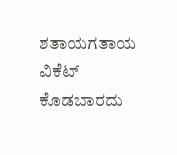ಶತಾಯಗತಾಯ ವಿಕೆಟ್ ಕೊಡಬಾರದು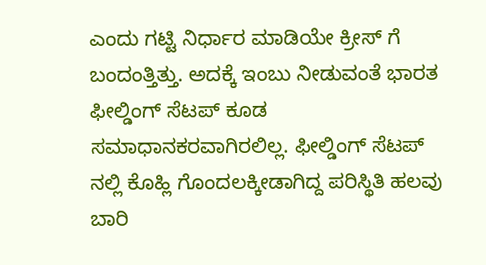ಎಂದು ಗಟ್ಟಿ ನಿರ್ಧಾರ ಮಾಡಿಯೇ ಕ್ರೀಸ್ ಗೆ ಬಂದಂತ್ತಿತ್ತು. ಅದಕ್ಕೆ ಇಂಬು ನೀಡುವಂತೆ ಭಾರತ ಫೀಲ್ಡಿಂಗ್ ಸೆಟಪ್ ಕೂಡ ಸಮಾಧಾನಕರವಾಗಿರಲಿಲ್ಲ. ಫೀಲ್ಡಿಂಗ್ ಸೆಟಪ್ ನಲ್ಲಿ ಕೊಹ್ಲಿ ಗೊಂದಲಕ್ಕೀಡಾಗಿದ್ದ ಪರಿಸ್ಥಿತಿ ಹಲವು ಬಾರಿ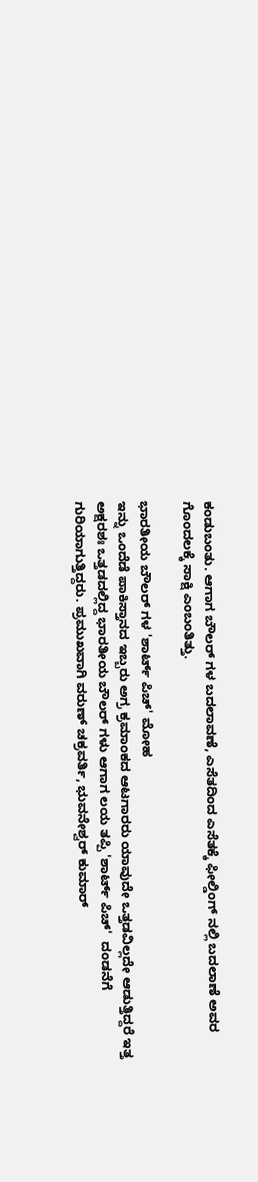ಕಂಡುಬಂತು. ಆಗಾಗ ಬೌಲರ್ ಗಳ ಬದಲಾವಣೆ, ಎಸೆತದಿಂದ ಎಸೆತಕ್ಕೆ ಫೀಲ್ಡಿಂಗ್ ನಲ್ಲಿ ಬದಲಾಣೆ ಅವರ ಗೊಂದಲಕ್ಕೆ ಸಾಕ್ಷಿ ಎಂಬಂತಿತ್ತು.

ಭಾರತೀಯ ಬೌಲರ್ ಗಳ 'ಶಾರ್ಟ್ ಪಿಚ್' ಮೋಹ
ಇನ್ನು ಒಂದೆಡೆ ಪಾಕಿಸ್ತಾನದ ಇಬ್ಬರು ಅಗ್ರ ಕ್ರಮಾಂಕದ ಆಟಗಾರರು ಯಾವುದೇ ಒತ್ತಡವಿಲ್ಲದೇ ಆಡುತ್ತಿದ್ದರೆ ಇತ್ತ ಅಕ್ಷರಶಃ ಒತ್ತಡದಲ್ಲಿದ್ದ ಭಾರತೀಯ ಬೌಲರ್ ಗಳು ಆಗಾಗ ಲಯ ತಪ್ಪಿ 'ಶಾರ್ಟ್ ಪಿಚ್'  ದಂಡನೆಗೆ ಗುರಿಯಾಗುತ್ತಿದ್ದರು. ಪ್ರಮುಖವಾಗಿ ವರುಣ್ ಚಕ್ರವರ್ತಿ, ಭುವನೇಶ್ವರ್ ಕುಮಾರ್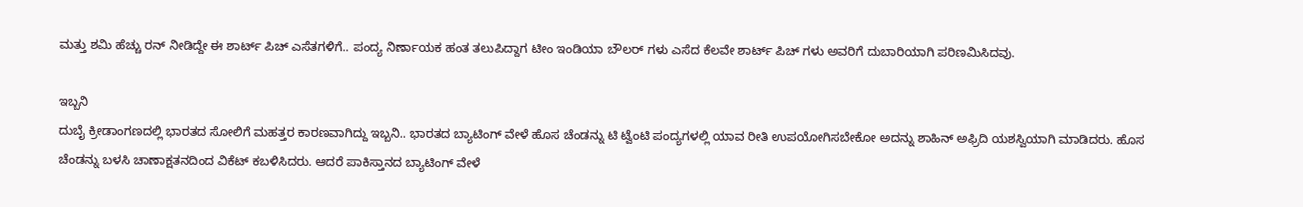ಮತ್ತು ಶಮಿ ಹೆಚ್ಚು ರನ್ ನೀಡಿದ್ದೇ ಈ ಶಾರ್ಟ್ ಪಿಚ್ ಎಸೆತಗಳಿಗೆ.. ಪಂದ್ಯ ನಿರ್ಣಾಯಕ ಹಂತ ತಲುಪಿದ್ದಾಗ ಟೀಂ ಇಂಡಿಯಾ ಬೌಲರ್ ಗಳು ಎಸೆದ ಕೆಲವೇ ಶಾರ್ಟ್ ಪಿಚ್ ಗಳು ಅವರಿಗೆ ದುಬಾರಿಯಾಗಿ ಪರಿಣಮಿಸಿದವು.

ಇಬ್ಬನಿ
ದುಬೈ ಕ್ರೀಡಾಂಗಣದಲ್ಲಿ ಭಾರತದ ಸೋಲಿಗೆ ಮಹತ್ತರ ಕಾರಣವಾಗಿದ್ದು ಇಬ್ಬನಿ.. ಭಾರತದ ಬ್ಯಾಟಿಂಗ್ ವೇಳೆ ಹೊಸ ಚೆಂಡನ್ನು ಟಿ ಟ್ವೆಂಟಿ ಪಂದ್ಯಗಳಲ್ಲಿ ಯಾವ ರೀತಿ ಉಪಯೋಗಿಸಬೇಕೋ ಅದನ್ನು ಶಾಹಿನ್ ಅಫ್ರಿದಿ ಯಶಸ್ವಿಯಾಗಿ ಮಾಡಿದರು. ಹೊಸ ಚೆಂಡನ್ನು ಬಳಸಿ ಚಾಣಾಕ್ಷತನದಿಂದ ವಿಕೆಟ್ ಕಬಳಿಸಿದರು. ಆದರೆ ಪಾಕಿಸ್ತಾನದ ಬ್ಯಾಟಿಂಗ್ ವೇಳೆ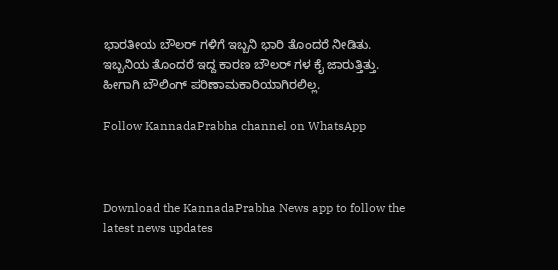ಭಾರತೀಯ ಬೌಲರ್ ಗಳಿಗೆ ಇಬ್ಬನಿ ಭಾರಿ ತೊಂದರೆ ನೀಡಿತು. ಇಬ್ಬನಿಯ ತೊಂದರೆ ಇದ್ದ ಕಾರಣ ಬೌಲರ್ ಗಳ ಕೈ ಜಾರುತ್ತಿತ್ತು. ಹೀಗಾಗಿ ಬೌಲಿಂಗ್ ಪರಿಣಾಮಕಾರಿಯಾಗಿರಲಿಲ್ಲ.

Follow KannadaPrabha channel on WhatsApp



Download the KannadaPrabha News app to follow the latest news updates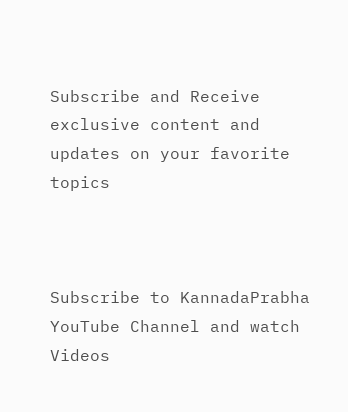Subscribe and Receive exclusive content and updates on your favorite topics



Subscribe to KannadaPrabha YouTube Channel and watch Videos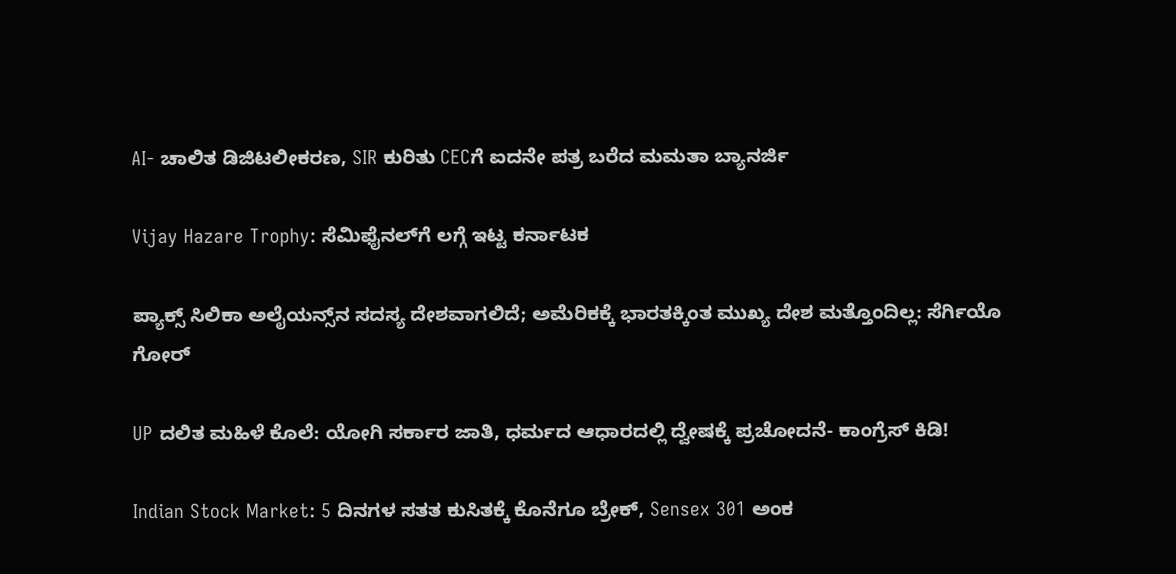AI- ಚಾಲಿತ ಡಿಜಿಟಲೀಕರಣ, SIR ಕುರಿತು CECಗೆ ಐದನೇ ಪತ್ರ ಬರೆದ ಮಮತಾ ಬ್ಯಾನರ್ಜಿ

Vijay Hazare Trophy: ಸೆಮಿಫೈನಲ್‌ಗೆ ಲಗ್ಗೆ ಇಟ್ಟ ಕರ್ನಾಟಕ

ಪ್ಯಾಕ್ಸ್ ಸಿಲಿಕಾ ಅಲೈಯನ್ಸ್‌ನ ಸದಸ್ಯ ದೇಶವಾಗಲಿದೆ; ಅಮೆರಿಕಕ್ಕೆ ಭಾರತಕ್ಕಿಂತ ಮುಖ್ಯ ದೇಶ ಮತ್ತೊಂದಿಲ್ಲ: ಸೆರ್ಗಿಯೊ ಗೋರ್

UP ದಲಿತ ಮಹಿಳೆ ಕೊಲೆ: ಯೋಗಿ ಸರ್ಕಾರ ಜಾತಿ, ಧರ್ಮದ ಆಧಾರದಲ್ಲಿ ದ್ವೇಷಕ್ಕೆ ಪ್ರಚೋದನೆ- ಕಾಂಗ್ರೆಸ್ ಕಿಡಿ!

Indian Stock Market: 5 ದಿನಗಳ ಸತತ ಕುಸಿತಕ್ಕೆ ಕೊನೆಗೂ ಬ್ರೇಕ್, Sensex 301 ಅಂಕ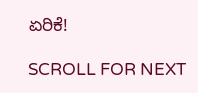ಏರಿಕೆ!

SCROLL FOR NEXT